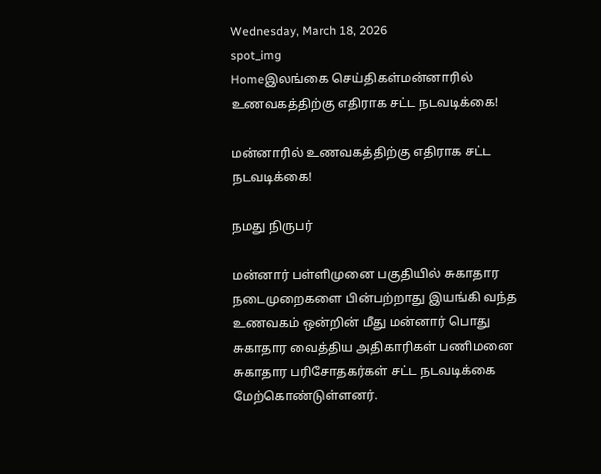Wednesday, March 18, 2026
spot_img
Homeஇலங்கை செய்திகள்மன்னாரில் உணவகத்திற்கு எதிராக சட்ட நடவடிக்கை!

மன்னாரில் உணவகத்திற்கு எதிராக சட்ட நடவடிக்கை!

நமது நிருபர்

மன்னார் பள்ளிமுனை பகுதியில் சுகாதார நடைமுறைகளை பின்பற்றாது இயங்கி வந்த உணவகம் ஒன்றின் மீது மன்னார் பொது சுகாதார வைத்திய அதிகாரிகள் பணிமனை சுகாதார பரிசோதகர்கள் சட்ட நடவடிக்கை மேற்கொண்டுள்ளனர்.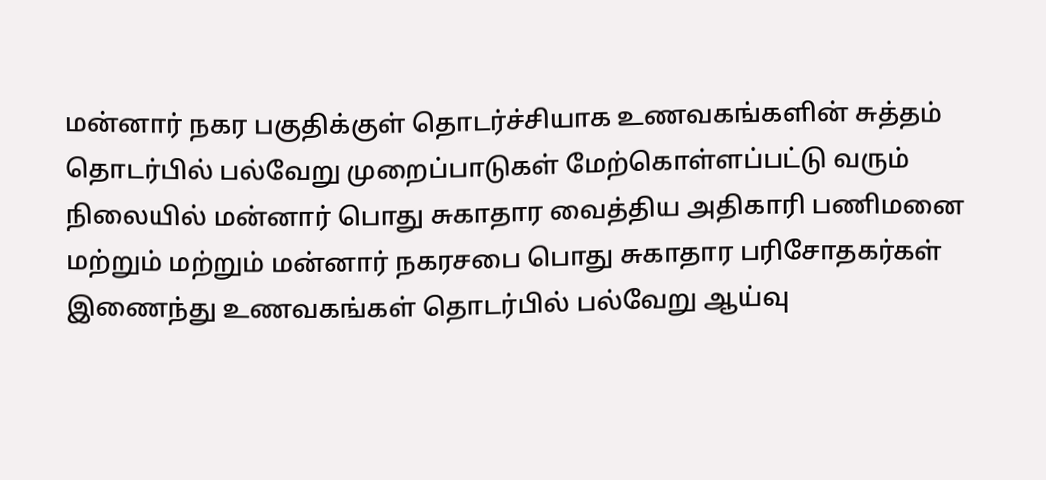மன்னார் நகர பகுதிக்குள் தொடர்ச்சியாக உணவகங்களின் சுத்தம் தொடர்பில் பல்வேறு முறைப்பாடுகள் மேற்கொள்ளப்பட்டு வரும் நிலையில் மன்னார் பொது சுகாதார வைத்திய அதிகாரி பணிமனை மற்றும் மற்றும் மன்னார் நகரசபை பொது சுகாதார பரிசோதகர்கள் இணைந்து உணவகங்கள் தொடர்பில் பல்வேறு ஆய்வு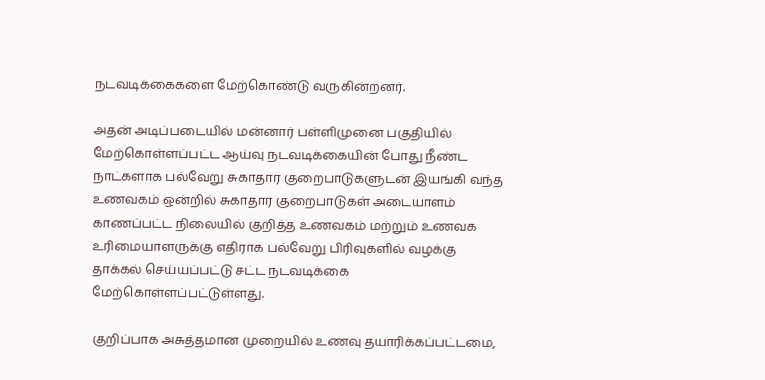நடவடிக்கைகளை மேற்கொண்டு வருகின்றனர்.

அதன் அடிப்படையில் மன்னார் பள்ளிமுனை பகுதியில் மேற்கொள்ளப்பட்ட ஆய்வு நடவடிக்கையின் போது நீண்ட நாட்களாக பல்வேறு சுகாதார குறைபாடுகளுடன் இயங்கி வந்த உணவகம் ஒன்றில் சுகாதார குறைபாடுகள் அடையாளம் காணப்பட்ட நிலையில் குறித்த உணவகம் மற்றும் உணவக உரிமையாளருக்கு எதிராக பல்வேறு பிரிவுகளில் வழக்கு தாக்கல் செய்யப்பட்டு சட்ட நடவடிக்கை மேற்கொள்ளப்பட்டுள்ளது.

குறிப்பாக அசுத்தமான முறையில் உணவு தயாரிக்கப்பட்டமை,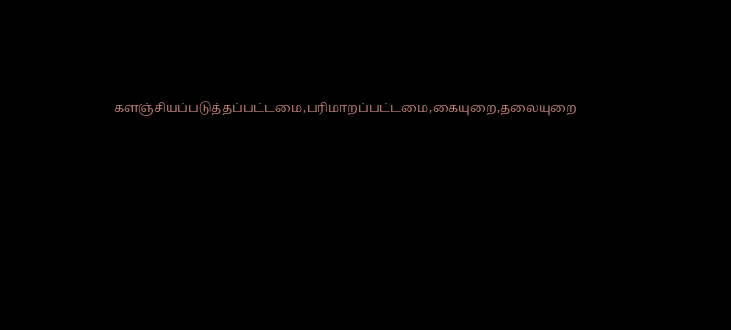களஞ்சியப்படுத்தப்பட்டமை,பரிமாறப்பட்டமை,கையுறை,தலையுறை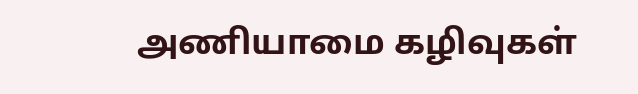அணியாமை கழிவுகள்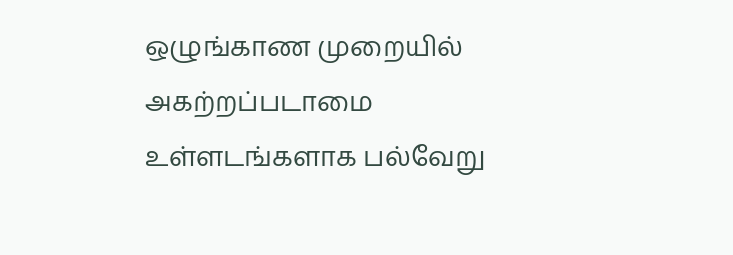ஒழுங்காண முறையில் அகற்றப்படாமை உள்ளடங்களாக பல்வேறு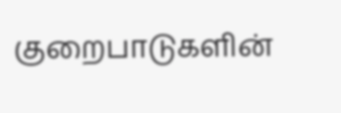குறைபாடுகளின்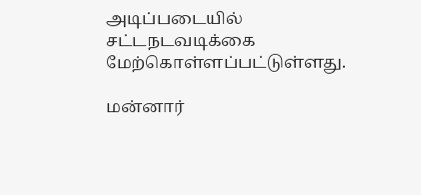அடிப்படையில் சட்டநடவடிக்கை மேற்கொள்ளப்பட்டுள்ளது.

மன்னார்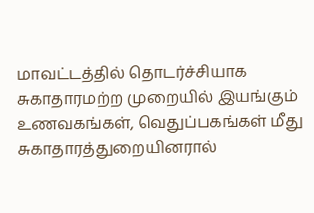மாவட்டத்தில் தொடர்ச்சியாக சுகாதாரமற்ற முறையில் இயங்கும் உணவகங்கள், வெதுப்பகங்கள் மீது சுகாதாரத்துறையினரால்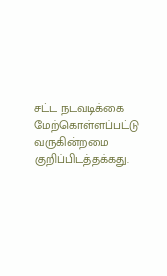சட்ட நடவடிக்கை மேற்கொள்ளப்பட்டு வருகின்றமை குறிப்பிடத்தக்கது.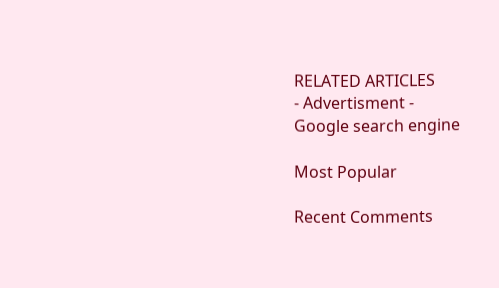RELATED ARTICLES
- Advertisment -
Google search engine

Most Popular

Recent Comments